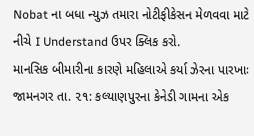Nobat ના બધા ન્યુઝ તમારા નોટીફીકેસન મેળવવા માટે નીચે I Understand ઉપર ક્લિક કરો.
માનસિક બીમારીના કારણે મહિલાએ કર્યા ઝેરના પારખાઃ
જામનગર તા. ૨૧: કલ્યાણપુરના કેનેડી ગામના એક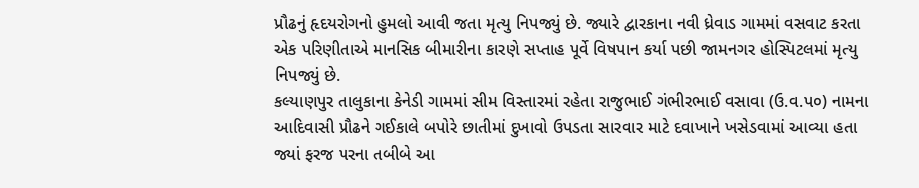પ્રૌઢનું હૃદયરોગનો હુમલો આવી જતા મૃત્યુ નિપજ્યું છે. જ્યારે દ્વારકાના નવી ધ્રેવાડ ગામમાં વસવાટ કરતા એક પરિણીતાએ માનસિક બીમારીના કારણે સપ્તાહ પૂર્વે વિષપાન કર્યા પછી જામનગર હોસ્પિટલમાં મૃત્યુ નિપજ્યું છે.
કલ્યાણપુર તાલુકાના કેનેડી ગામમાં સીમ વિસ્તારમાં રહેતા રાજુભાઈ ગંભીરભાઈ વસાવા (ઉ.વ.પ૦) નામના આદિવાસી પ્રૌઢને ગઈકાલે બપોરે છાતીમાં દુખાવો ઉપડતા સારવાર માટે દવાખાને ખસેડવામાં આવ્યા હતા જ્યાં ફરજ પરના તબીબે આ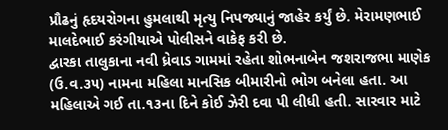પ્રૌઢનું હૃદયરોગના હુમલાથી મૃત્યુ નિપજ્યાનું જાહેર કર્યું છે. મેરામણભાઈ માલદેભાઈ કરંગીયાએ પોલીસને વાકેફ કરી છે.
દ્વારકા તાલુકાના નવી ધ્રેવાડ ગામમાં રહેતા શોભનાબેન જશરાજભા માણેક (ઉ.વ.૩૫) નામના મહિલા માનસિક બીમારીનો ભોગ બનેલા હતા. આ મહિલાએ ગઈ તા.૧૩ના દિને કોઈ ઝેરી દવા પી લીધી હતી. સારવાર માટે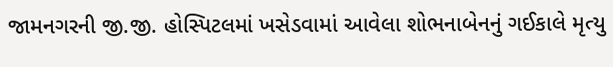જામનગરની જી.જી. હોસ્પિટલમાં ખસેડવામાં આવેલા શોભનાબેનનું ગઈકાલે મૃત્યુ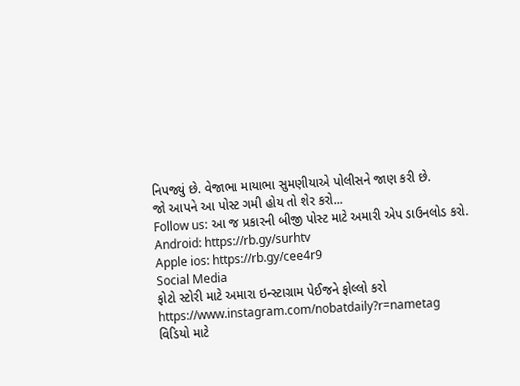નિપજ્યું છે. વેજાભા માયાભા સુમણીયાએ પોલીસને જાણ કરી છે.
જો આપને આ પોસ્ટ ગમી હોય તો શેર કરો...
Follow us: આ જ પ્રકારની બીજી પોસ્ટ માટે અમારી એપ ડાઉનલોડ કરો.
Android: https://rb.gy/surhtv
Apple ios: https://rb.gy/cee4r9
Social Media
ફોટો સ્ટોરી માટે અમારા ઇન્સ્ટાગ્રામ પેઈજને ફોલ્લો કરો
https://www.instagram.com/nobatdaily?r=nametag
વિડિયો માટે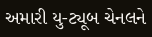અમારી યુ-ટ્યૂબ ચેનલને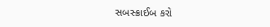સબસ્ક્રાઈબ કરો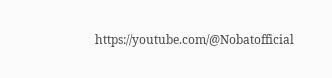https://youtube.com/@Nobatofficial